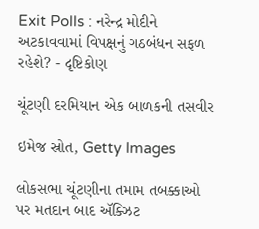Exit Polls : નરેન્દ્ર મોદીને અટકાવવામાં વિપક્ષનું ગઠબંધન સફળ રહેશે? - દૃષ્ટિકોણ

ચૂંટણી દરમિયાન એક બાળકની તસવીર

ઇમેજ સ્રોત, Getty Images

લોકસભા ચૂંટણીના તમામ તબક્કાઓ પર મતદાન બાદ ઍક્ઝિટ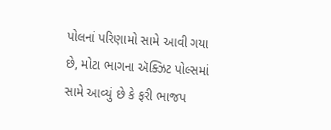પોલનાં પરિણામો સામે આવી ગયા છે, મોટા ભાગના ઍક્ઝિટ પોલ્સમાં સામે આવ્યું છે કે ફરી ભાજપ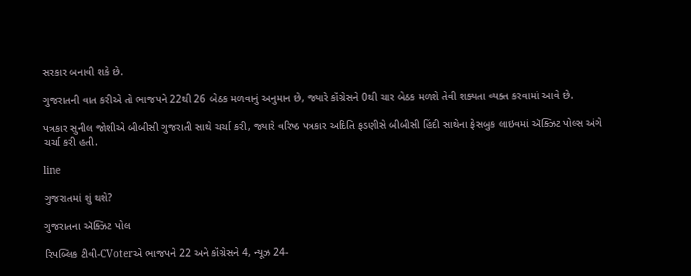સરકાર બનાવી શકે છે.

ગુજરાતની વાત કરીએ તો ભાજપને 22થી 26 બેઠક મળવાનું અનુમાન છે, જ્યારે કૉંગ્રેસને 0થી ચાર બેઠક મળશે તેવી શક્યતા વ્યક્ત કરવામાં આવે છે.

પત્રકાર સુનીલ જોશીએ બીબીસી ગુજરાતી સાથે ચર્ચા કરી, જ્યારે વરિષ્ઠ પત્રકાર અદિતિ ફડણીસે બીબીસી હિંદી સાથેના ફેસબુક લાઇવમાં ઍક્ઝિટ પોલ્સ અંગે ચર્ચા કરી હતી.

line

ગુજરાતમાં શું થશે?

ગુજરાતના ઍક્ઝિટ પોલ

રિપબ્લિક ટીવી-CVoterએ ભાજપને 22 અને કૉંગ્રેસને 4, ન્યૂઝ 24-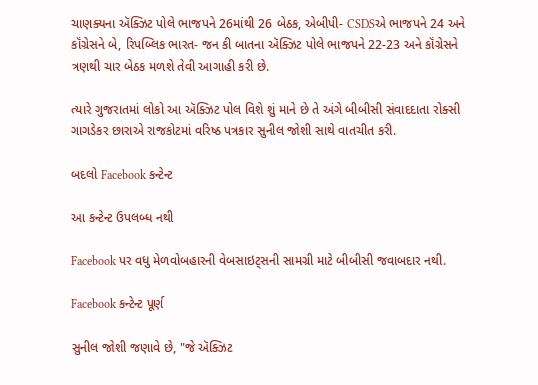ચાણક્યના ઍક્ઝિટ પોલે ભાજપને 26માંથી 26 બેઠક, એબીપી- CSDSએ ભાજપને 24 અને કૉંગ્રેસને બે, રિપબ્લિક ભારત- જન કી બાતના ઍક્ઝિટ પોલે ભાજપને 22-23 અને કૉંગ્રેસને ત્રણથી ચાર બેઠક મળશે તેવી આગાહી કરી છે.

ત્યારે ગુજરાતમાં લોકો આ ઍક્ઝિટ પોલ વિશે શું માને છે તે અંગે બીબીસી સંવાદદાતા રોક્સી ગાગડેકર છારાએ રાજકોટમાં વરિષ્ઠ પત્રકાર સુનીલ જોશી સાથે વાતચીત કરી.

બદલો Facebook કન્ટેન્ટ

આ કન્ટેન્ટ ઉપલબ્ધ નથી

Facebook પર વધુ મેળવોબહારની વેબસાઇટ્સની સામગ્રી માટે બીબીસી જવાબદાર નથી.

Facebook કન્ટેન્ટ પૂર્ણ

સુનીલ જોશી જણાવે છે, "જે ઍક્ઝિટ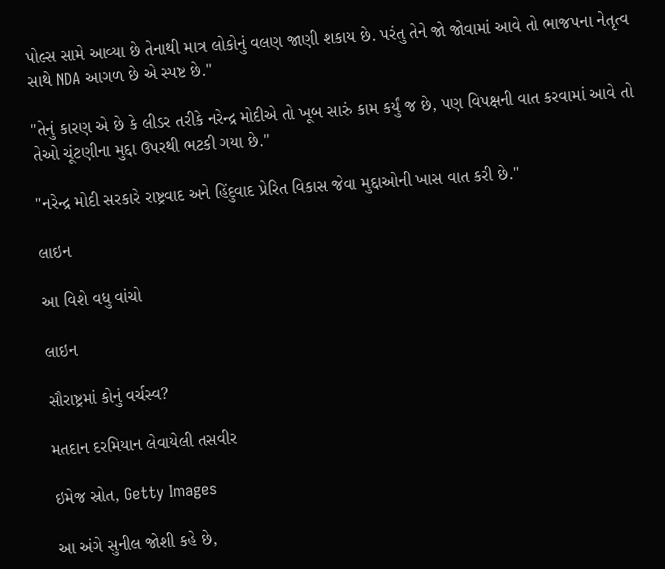પોલ્સ સામે આવ્યા છે તેનાથી માત્ર લોકોનું વલણ જાણી શકાય છે. પરંતુ તેને જો જોવામાં આવે તો ભાજપના નેતૃત્વ સાથે NDA આગળ છે એ સ્પષ્ટ છે."

"તેનું કારણ એ છે કે લીડર તરીકે નરેન્દ્ર મોદીએ તો ખૂબ સારું કામ કર્યું જ છે, પણ વિપક્ષની વાત કરવામાં આવે તો તેઓ ચૂંટણીના મુદ્દા ઉપરથી ભટકી ગયા છે."

"નરેન્દ્ર મોદી સરકારે રાષ્ટ્રવાદ અને હિંદુવાદ પ્રેરિત વિકાસ જેવા મુદ્દાઓની ખાસ વાત કરી છે."

લાઇન

આ વિશે વધુ વાંચો

લાઇન

સૌરાષ્ટ્રમાં કોનું વર્ચસ્વ?

મતદાન દરમિયાન લેવાયેલી તસવીર

ઇમેજ સ્રોત, Getty Images

આ અંગે સુનીલ જોશી કહે છે,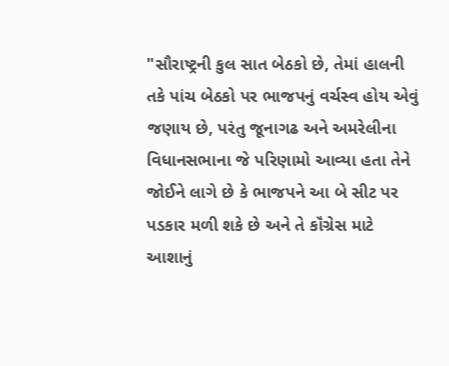"સૌરાષ્ટ્રની કુલ સાત બેઠકો છે, તેમાં હાલની તકે પાંચ બેઠકો પર ભાજપનું વર્ચસ્વ હોય એવું જણાય છે, પરંતુ જૂનાગઢ અને અમરેલીના વિધાનસભાના જે પરિણામો આવ્યા હતા તેને જોઈને લાગે છે કે ભાજપને આ બે સીટ પર પડકાર મળી શકે છે અને તે કૉંગ્રેસ માટે આશાનું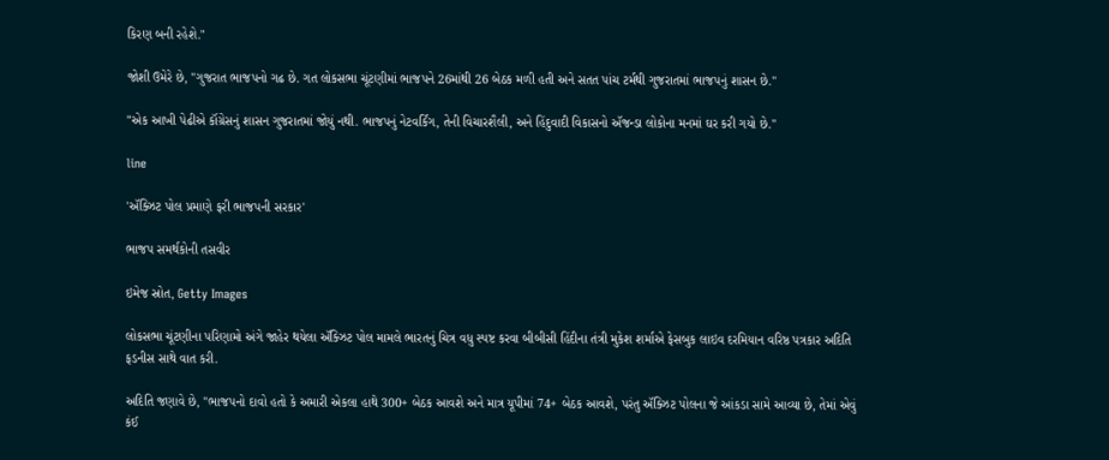કિરણ બની રહેશે."

જોશી ઉમેરે છે, "ગુજરાત ભાજપનો ગઢ છે. ગત લોકસભા ચૂંટણીમાં ભાજપને 26માંથી 26 બેઠક મળી હતી અને સતત પાંચ ટર્મથી ગુજરાતમાં ભાજપનું શાસન છે."

"એક આખી પેઢીએ કૉંગ્રેસનું શાસન ગુજરાતમાં જોયું નથી. ભાજપનું નેટવર્કિંગ, તેની વિચારશૈલી, અને હિંદુવાદી વિકાસનો ઍજન્ડા લોકોના મનમાં ઘર કરી ગયો છે."

line

'ઍક્ઝિટ પોલ પ્રમાણે ફરી ભાજપની સરકાર'

ભાજપ સમર્થકોની તસવીર

ઇમેજ સ્રોત, Getty Images

લોકસભા ચૂંટણીના પરિણામો અંગે જાહેર થયેલા ઍક્ઝિટ પોલ મામલે ભારતનું ચિત્ર વધુ સ્પષ્ટ કરવા બીબીસી હિંદીના તંત્રી મુકેશ શર્માએ ફેસબુક લાઇવ દરમિયાન વરિષ્ઠ પત્રકાર અદિતિ ફડનીસ સાથે વાત કરી.

અદિતિ જણાવે છે, "ભાજપનો દાવો હતો કે અમારી એકલા હાથે 300+ બેઠક આવશે અને માત્ર યૂપીમાં 74+ બેઠક આવશે, પરંતુ ઍક્ઝિટ પોલના જે આંકડા સામે આવ્યા છે, તેમાં એવું કંઈ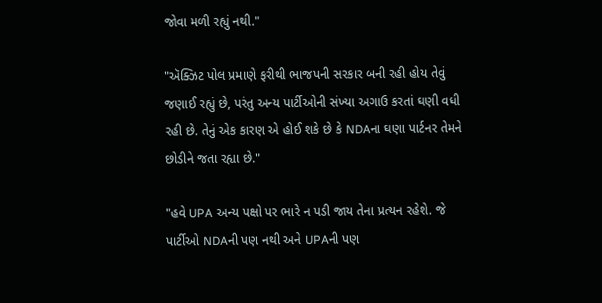જોવા મળી રહ્યું નથી."

"ઍક્ઝિટ પોલ પ્રમાણે ફરીથી ભાજપની સરકાર બની રહી હોય તેવું જણાઈ રહ્યું છે, પરંતુ અન્ય પાર્ટીઓની સંખ્યા અગાઉ કરતાં ઘણી વધી રહી છે. તેનું એક કારણ એ હોઈ શકે છે કે NDAના ઘણા પાર્ટનર તેમને છોડીને જતા રહ્યા છે."

"હવે UPA અન્ય પક્ષો પર ભારે ન પડી જાય તેના પ્રત્યન રહેશે. જે પાર્ટીઓ NDAની પણ નથી અને UPAની પણ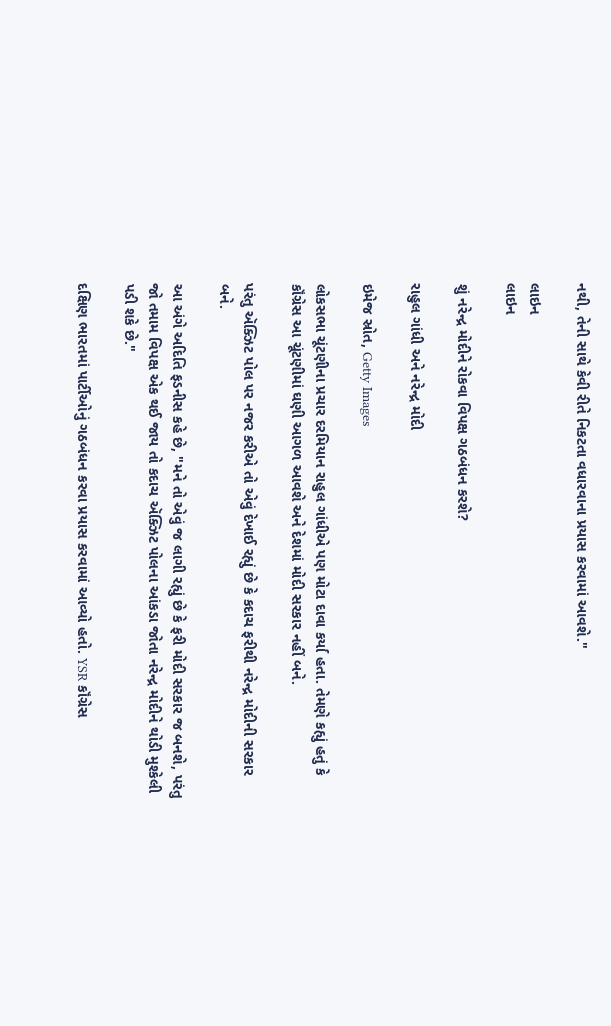નથી, તેની સાથે કેવી રીતે નિકટતા વધારવાના પ્રયાસ કરવામાં આવશે."

લાઇન
લાઇન

શું નરેન્દ્ર મોદીને રોકવા વિપક્ષ ગઠબંધન કરશે?

રાહુલ ગાંધી અને નરેન્દ્ર મોદી

ઇમેજ સ્રોત, Getty Images

લોકસભા ચૂંટણીના પ્રચાર દરમિયાન રાહુલ ગાંધીએ પણ મોટા દાવા કર્યા હતા. તેમણે કહ્યું હતું કે કૉંગ્રેસ આ ચૂંટણીમાં ઘણી આગળ આવશે અને દેશમાં મોદી સરકાર નહીં બને.

પરંતુ ઍક્ઝિટ પોલ પર નજર કરીએ તો એવું દેખાઈ રહ્યું છે કે કદાચ ફરીથી નરેન્દ્ર મોદીની સરકાર બને.

આ અંગે અદિતિ ફડનીસ કહે છે, "મને તો એવું જ લાગી રહ્યું છે કે ફરી મોદી સરકાર જ બનશે, પરંતુ જો તમામ વિપક્ષ એક થઈ જાય તો કદાચ ઍક્ઝિટ પોલના આંકડા જોતા નરેન્દ્ર મોદીને થોડી મુશ્કેલી પડી શકે છે."

દક્ષિણ ભારતમાં પાર્ટીઓનું ગઠબંધન કરવા પ્રયાસ કરવામાં આવ્યો હતો. YSR કૉંગ્રેસ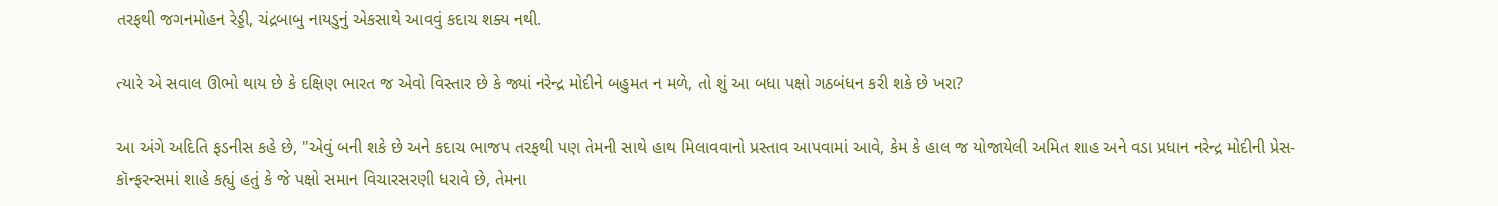તરફથી જગનમોહન રેડ્ડી, ચંદ્રબાબુ નાયડુનું એકસાથે આવવું કદાચ શક્ય નથી.

ત્યારે એ સવાલ ઊભો થાય છે કે દક્ષિણ ભારત જ એવો વિસ્તાર છે કે જ્યાં નરેન્દ્ર મોદીને બહુમત ન મળે, તો શું આ બધા પક્ષો ગઠબંધન કરી શકે છે ખરા?

આ અંગે અદિતિ ફડનીસ કહે છે, "એવું બની શકે છે અને કદાચ ભાજપ તરફથી પણ તેમની સાથે હાથ મિલાવવાનો પ્રસ્તાવ આપવામાં આવે, કેમ કે હાલ જ યોજાયેલી અમિત શાહ અને વડા પ્રધાન નરેન્દ્ર મોદીની પ્રેસ-કૉન્ફરન્સમાં શાહે કહ્યું હતું કે જે પક્ષો સમાન વિચારસરણી ધરાવે છે, તેમના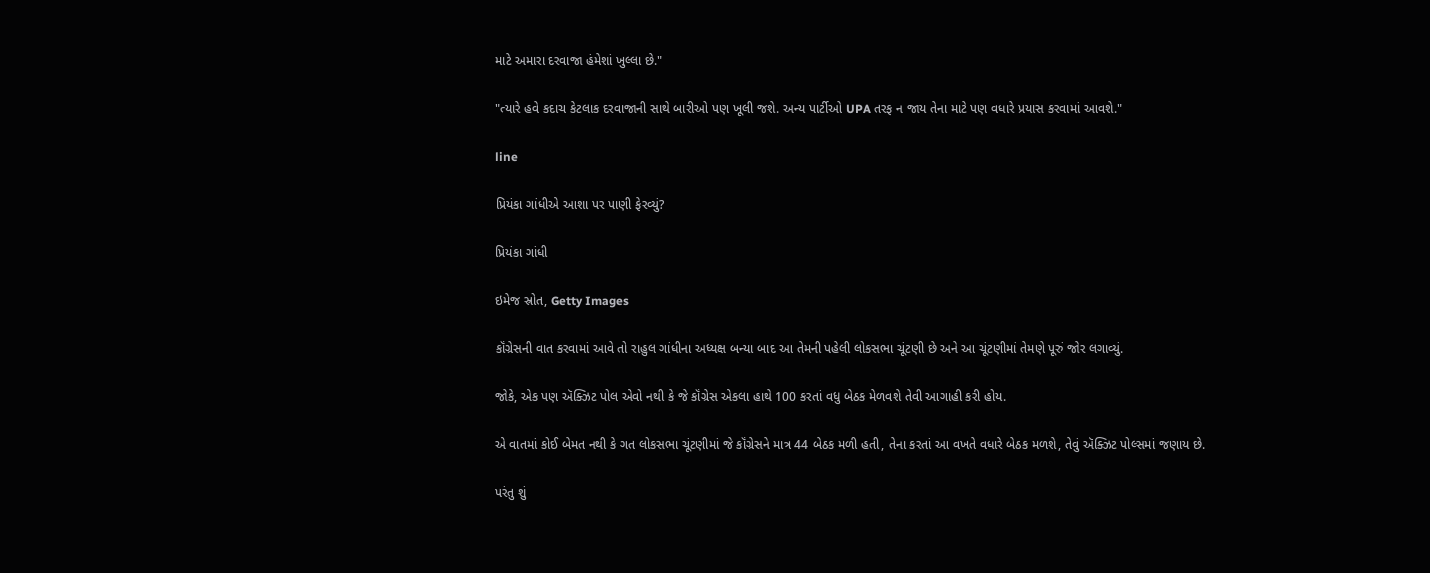માટે અમારા દરવાજા હંમેશાં ખુલ્લા છે."

"ત્યારે હવે કદાચ કેટલાક દરવાજાની સાથે બારીઓ પણ ખૂલી જશે. અન્ય પાર્ટીઓ UPA તરફ ન જાય તેના માટે પણ વધારે પ્રયાસ કરવામાં આવશે."

line

પ્રિયંકા ગાંધીએ આશા પર પાણી ફેરવ્યું?

પ્રિયંકા ગાંધી

ઇમેજ સ્રોત, Getty Images

કૉંગ્રેસની વાત કરવામાં આવે તો રાહુલ ગાંધીના અધ્યક્ષ બન્યા બાદ આ તેમની પહેલી લોકસભા ચૂંટણી છે અને આ ચૂંટણીમાં તેમણે પૂરું જોર લગાવ્યું.

જોકે, એક પણ ઍક્ઝિટ પોલ એવો નથી કે જે કૉંગ્રેસ એકલા હાથે 100 કરતાં વધુ બેઠક મેળવશે તેવી આગાહી કરી હોય.

એ વાતમાં કોઈ બેમત નથી કે ગત લોકસભા ચૂંટણીમાં જે કૉંગ્રેસને માત્ર 44 બેઠક મળી હતી, તેના કરતાં આ વખતે વધારે બેઠક મળશે, તેવું ઍક્ઝિટ પોલ્સમાં જણાય છે.

પરંતુ શું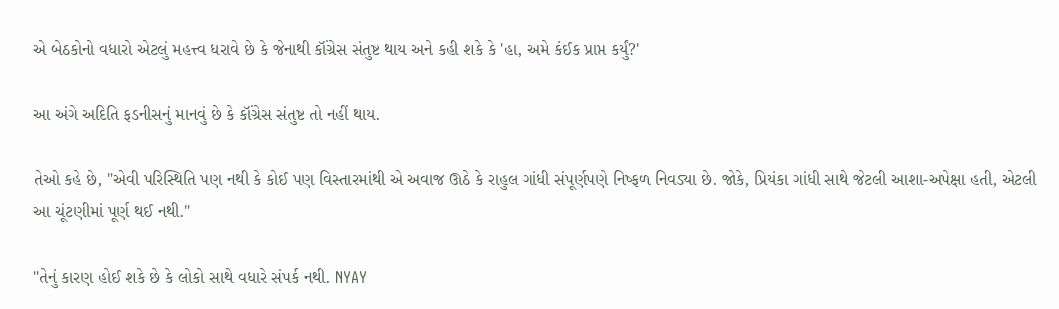એ બેઠકોનો વધારો એટલું મહત્ત્વ ધરાવે છે કે જેનાથી કૉંગ્રેસ સંતુષ્ટ થાય અને કહી શકે કે 'હા, અમે કંઈક પ્રાપ્ત કર્યું?'

આ અંગે અદિતિ ફડનીસનું માનવું છે કે કૉંગ્રેસ સંતુષ્ટ તો નહીં થાય.

તેઓ કહે છે, "એવી પરિસ્થિતિ પણ નથી કે કોઈ પણ વિસ્તારમાંથી એ અવાજ ઊઠે કે રાહુલ ગાંધી સંપૂર્ણપણે નિષ્ફળ નિવડ્યા છે. જોકે, પ્રિયંકા ગાંધી સાથે જેટલી આશા-અપેક્ષા હતી, એટલી આ ચૂંટણીમાં પૂર્ણ થઈ નથી."

"તેનું કારણ હોઈ શકે છે કે લોકો સાથે વધારે સંપર્ક નથી. NYAY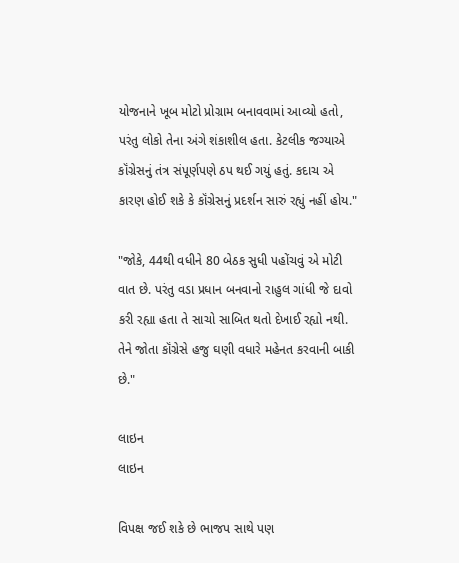યોજનાને ખૂબ મોટો પ્રોગ્રામ બનાવવામાં આવ્યો હતો, પરંતુ લોકો તેના અંગે શંકાશીલ હતા. કેટલીક જગ્યાએ કૉંગ્રેસનું તંત્ર સંપૂર્ણપણે ઠપ થઈ ગયું હતું. કદાચ એ કારણ હોઈ શકે કે કૉંગ્રેસનું પ્રદર્શન સારું રહ્યું નહીં હોય."

"જોકે, 44થી વધીને 80 બેઠક સુધી પહોંચવું એ મોટી વાત છે. પરંતુ વડા પ્રધાન બનવાનો રાહુલ ગાંધી જે દાવો કરી રહ્યા હતા તે સાચો સાબિત થતો દેખાઈ રહ્યો નથી. તેને જોતા કૉંગ્રેસે હજુ ઘણી વધારે મહેનત કરવાની બાકી છે."

લાઇન
લાઇન

વિપક્ષ જઈ શકે છે ભાજપ સાથે પણ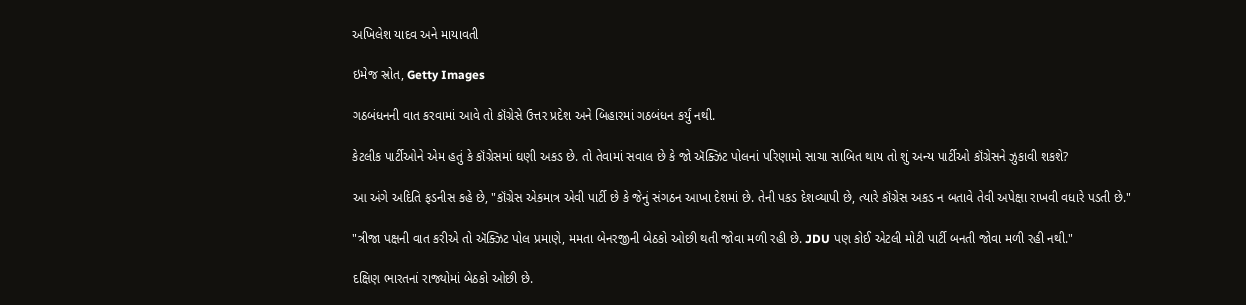અખિલેશ યાદવ અને માયાવતી

ઇમેજ સ્રોત, Getty Images

ગઠબંધનની વાત કરવામાં આવે તો કૉંગ્રેસે ઉત્તર પ્રદેશ અને બિહારમાં ગઠબંધન કર્યું નથી.

કેટલીક પાર્ટીઓને એમ હતું કે કૉંગ્રેસમાં ઘણી અકડ છે. તો તેવામાં સવાલ છે કે જો ઍક્ઝિટ પોલનાં પરિણામો સાચા સાબિત થાય તો શું અન્ય પાર્ટીઓ કૉંગ્રેસને ઝુકાવી શકશે?

આ અંગે અદિતિ ફડનીસ કહે છે, "કૉંગ્રેસ એકમાત્ર એવી પાર્ટી છે કે જેનું સંગઠન આખા દેશમાં છે. તેની પકડ દેશવ્યાપી છે, ત્યારે કૉંગ્રેસ અકડ ન બતાવે તેવી અપેક્ષા રાખવી વધારે પડતી છે."

"ત્રીજા પક્ષની વાત કરીએ તો ઍક્ઝિટ પોલ પ્રમાણે, મમતા બેનરજીની બેઠકો ઓછી થતી જોવા મળી રહી છે. JDU પણ કોઈ એટલી મોટી પાર્ટી બનતી જોવા મળી રહી નથી."

દક્ષિણ ભારતનાં રાજ્યોમાં બેઠકો ઓછી છે.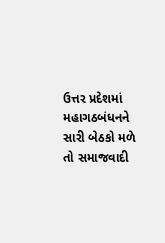ઉત્તર પ્રદેશમાં મહાગઠબંધનને સારી બેઠકો મળે તો સમાજવાદી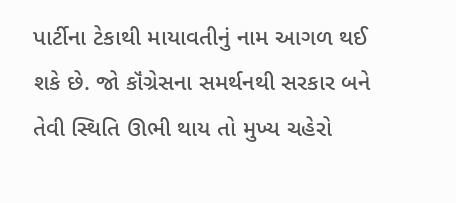પાર્ટીના ટેકાથી માયાવતીનું નામ આગળ થઈ શકે છે. જો કૉંગ્રેસના સમર્થનથી સરકાર બને તેવી સ્થિતિ ઊભી થાય તો મુખ્ય ચહેરો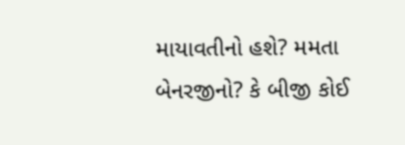માયાવતીનો હશે? મમતા બેનરજીનો? કે બીજી કોઈ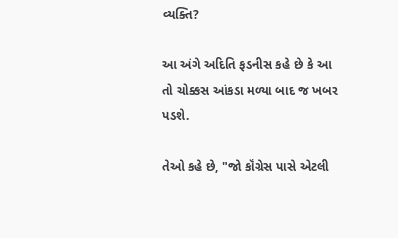વ્યક્તિ?

આ અંગે અદિતિ ફડનીસ કહે છે કે આ તો ચોક્કસ આંકડા મળ્યા બાદ જ ખબર પડશે.

તેઓ કહે છે, "જો કૉંગ્રેસ પાસે એટલી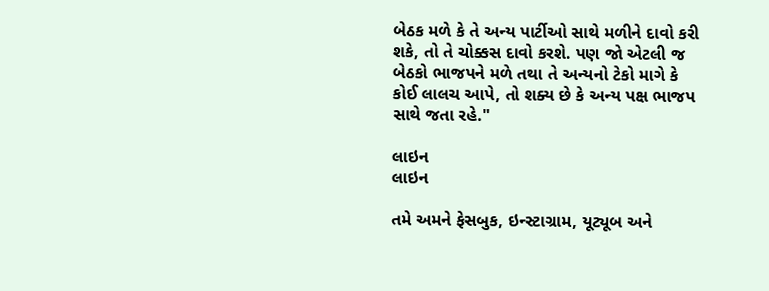બેઠક મળે કે તે અન્ય પાર્ટીઓ સાથે મળીને દાવો કરી શકે, તો તે ચોક્કસ દાવો કરશે. પણ જો એટલી જ બેઠકો ભાજપને મળે તથા તે અન્યનો ટેકો માગે કે કોઈ લાલચ આપે, તો શક્ય છે કે અન્ય પક્ષ ભાજપ સાથે જતા રહે."

લાઇન
લાઇન

તમે અમને ફેસબુક, ઇન્સ્ટાગ્રામ, યૂટ્યૂબ અને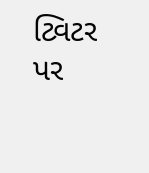ટ્વિટર પર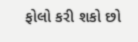ફોલો કરી શકો છો